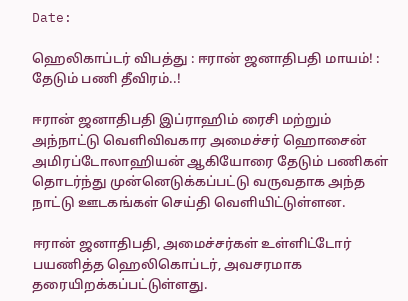Date:

ஹெலிகாப்டர் விபத்து : ஈரான் ஜனாதிபதி மாயம்! : தேடும் பணி தீவிரம்..!

ஈரான் ஜனாதிபதி இப்ராஹிம் ரைசி மற்றும் அந்நாட்டு வெளிவிவகார அமைச்சர் ஹொசைன் அமிரப்டோலாஹியன் ஆகியோரை தேடும் பணிகள் தொடர்ந்து முன்னெடுக்கப்பட்டு வருவதாக அந்த நாட்டு ஊடகங்கள் செய்தி வெளியிட்டுள்ளன.

ஈரான் ஜனாதிபதி, அமைச்சர்கள் உள்ளிட்டோர் பயணித்த ஹெலிகொப்டர், அவசரமாக தரையிறக்கப்பட்டுள்ளது.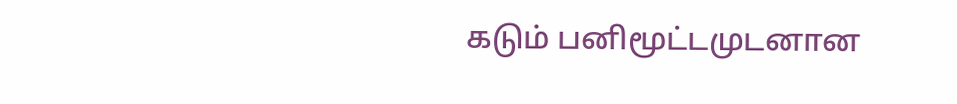கடும் பனிமூட்டமுடனான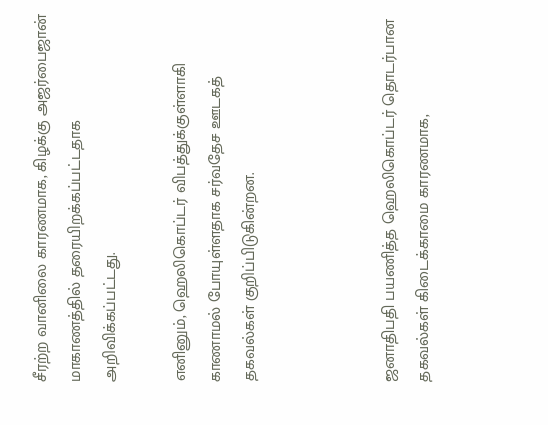சீரற்ற வானிலை காரணமாக, கிழக்கு அஜர்பைஜான் மாகாணத்தில் தரையிறக்கப்பட்டதாக அறிவிக்கப்பட்டது.

எனினும், ஹெலிகொப்டர் விபத்துக்குள்ளாகி காணாமல் போயுள்ளதாக சர்வதேச ஊடகத் தகவல்கள் குறிப்பிடுகின்றன.



ஜனாதிபதி பயணித்த ஹெலிகொப்டர் தொடர்பான தகவல்கள் கிடைக்காமை காரணமாக,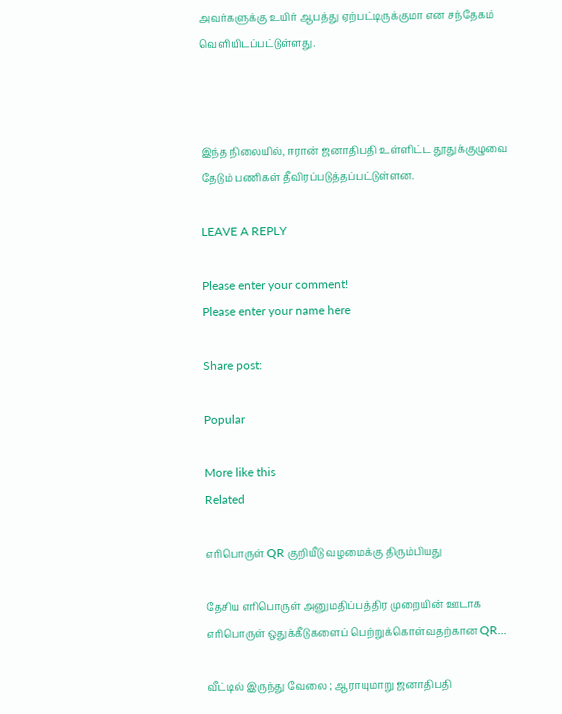அவர்களுக்கு உயிர் ஆபத்து ஏற்பட்டிருக்குமா என சந்தேகம் வெளியிடப்பட்டுள்ளது.



இந்த நிலையில், ஈரான் ஜனாதிபதி உள்ளிட்ட தூதுக்குழுவை தேடும் பணிகள் தீவிரப்படுத்தப்பட்டுள்ளன.

LEAVE A REPLY

Please enter your comment!
Please enter your name here

Share post:

Popular

More like this
Related

எரிபொருள் QR குறியீடு வழமைக்கு திரும்பியது

தேசிய எரிபொருள் அனுமதிப்பத்திர முறையின் ஊடாக எரிபொருள் ஒதுக்கீடுகளைப் பெற்றுக்கொள்வதற்கான QR...

வீட்டில் இருந்து வேலை ; ஆராயுமாறு ஜனாதிபதி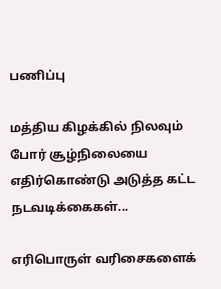பணிப்பு

மத்திய கிழக்கில் நிலவும் போர் சூழ்நிலையை எதிர்கொண்டு அடுத்த கட்ட நடவடிக்கைகள்...

எரிபொருள் வரிசைகளைக்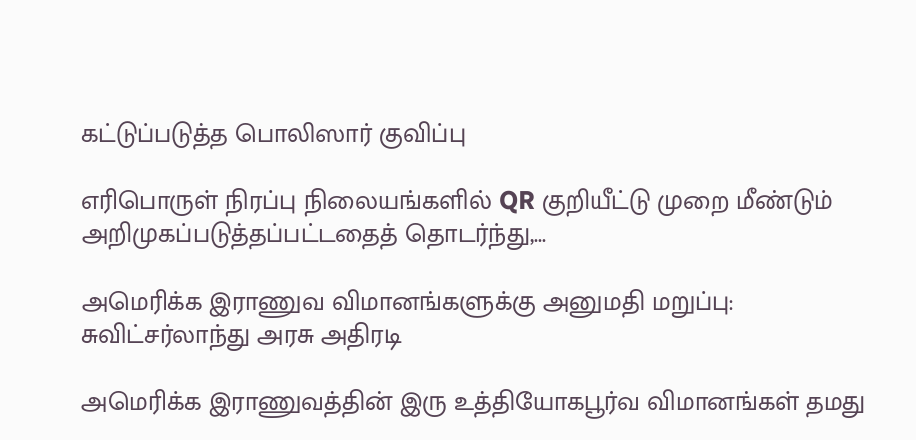கட்டுப்படுத்த பொலிஸார் குவிப்பு

எரிபொருள் நிரப்பு நிலையங்களில் QR குறியீட்டு முறை மீண்டும் அறிமுகப்படுத்தப்பட்டதைத் தொடர்ந்து,...

அமெரிக்க இராணுவ விமானங்களுக்கு அனுமதி மறுப்பு: சுவிட்சர்லாந்து அரசு அதிரடி

அமெரிக்க இராணுவத்தின் இரு உத்தியோகபூர்வ விமானங்கள் தமது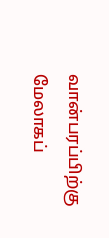வான்பரப்பிற்கு மேலாகப்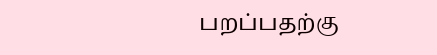பறப்பதற்கு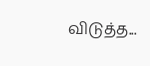விடுத்த...